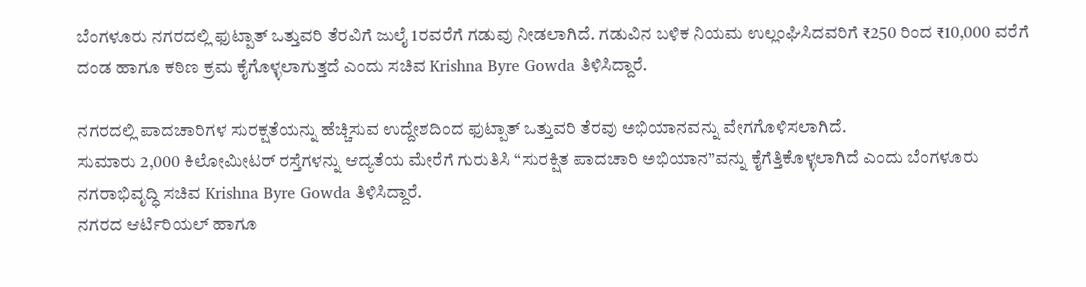ಬೆಂಗಳೂರು ನಗರದಲ್ಲಿ ಫುಟ್ಪಾತ್ ಒತ್ತುವರಿ ತೆರವಿಗೆ ಜುಲೈ 1ರವರೆಗೆ ಗಡುವು ನೀಡಲಾಗಿದೆ. ಗಡುವಿನ ಬಳಿಕ ನಿಯಮ ಉಲ್ಲಂಘಿಸಿದವರಿಗೆ ₹250 ರಿಂದ ₹10,000 ವರೆಗೆ ದಂಡ ಹಾಗೂ ಕಠಿಣ ಕ್ರಮ ಕೈಗೊಳ್ಳಲಾಗುತ್ತದೆ ಎಂದು ಸಚಿವ Krishna Byre Gowda ತಿಳಿಸಿದ್ದಾರೆ.

ನಗರದಲ್ಲಿ ಪಾದಚಾರಿಗಳ ಸುರಕ್ಷತೆಯನ್ನು ಹೆಚ್ಚಿಸುವ ಉದ್ದೇಶದಿಂದ ಫುಟ್ಪಾತ್ ಒತ್ತುವರಿ ತೆರವು ಅಭಿಯಾನವನ್ನು ವೇಗಗೊಳಿಸಲಾಗಿದೆ.
ಸುಮಾರು 2,000 ಕಿಲೋಮೀಟರ್ ರಸ್ತೆಗಳನ್ನು ಆದ್ಯತೆಯ ಮೇರೆಗೆ ಗುರುತಿಸಿ “ಸುರಕ್ಷಿತ ಪಾದಚಾರಿ ಅಭಿಯಾನ”ವನ್ನು ಕೈಗೆತ್ತಿಕೊಳ್ಳಲಾಗಿದೆ ಎಂದು ಬೆಂಗಳೂರು ನಗರಾಭಿವೃದ್ಧಿ ಸಚಿವ Krishna Byre Gowda ತಿಳಿಸಿದ್ದಾರೆ.
ನಗರದ ಆರ್ಟಿರಿಯಲ್ ಹಾಗೂ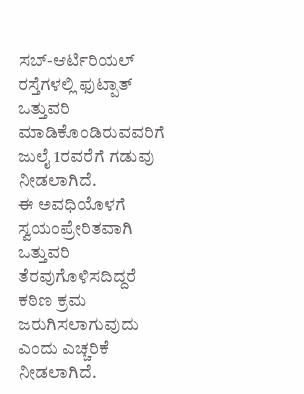ಸಬ್-ಆರ್ಟಿರಿಯಲ್ ರಸ್ತೆಗಳಲ್ಲಿ ಫುಟ್ಪಾತ್ ಒತ್ತುವರಿ ಮಾಡಿಕೊಂಡಿರುವವರಿಗೆ ಜುಲೈ 1ರವರೆಗೆ ಗಡುವು ನೀಡಲಾಗಿದೆ.
ಈ ಅವಧಿಯೊಳಗೆ ಸ್ವಯಂಪ್ರೇರಿತವಾಗಿ ಒತ್ತುವರಿ ತೆರವುಗೊಳಿಸದಿದ್ದರೆ ಕಠಿಣ ಕ್ರಮ ಜರುಗಿಸಲಾಗುವುದು ಎಂದು ಎಚ್ಚರಿಕೆ ನೀಡಲಾಗಿದೆ.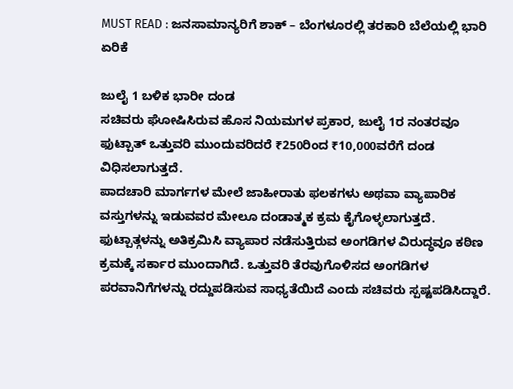MUST READ : ಜನಸಾಮಾನ್ಯರಿಗೆ ಶಾಕ್ – ಬೆಂಗಳೂರಲ್ಲಿ ತರಕಾರಿ ಬೆಲೆಯಲ್ಲಿ ಭಾರಿ ಏರಿಕೆ

ಜುಲೈ 1 ಬಳಿಕ ಭಾರೀ ದಂಡ
ಸಚಿವರು ಘೋಷಿಸಿರುವ ಹೊಸ ನಿಯಮಗಳ ಪ್ರಕಾರ, ಜುಲೈ 1ರ ನಂತರವೂ ಫುಟ್ಪಾತ್ ಒತ್ತುವರಿ ಮುಂದುವರಿದರೆ ₹250ರಿಂದ ₹10,000ವರೆಗೆ ದಂಡ ವಿಧಿಸಲಾಗುತ್ತದೆ.
ಪಾದಚಾರಿ ಮಾರ್ಗಗಳ ಮೇಲೆ ಜಾಹೀರಾತು ಫಲಕಗಳು ಅಥವಾ ವ್ಯಾಪಾರಿಕ ವಸ್ತುಗಳನ್ನು ಇಡುವವರ ಮೇಲೂ ದಂಡಾತ್ಮಕ ಕ್ರಮ ಕೈಗೊಳ್ಳಲಾಗುತ್ತದೆ.
ಫುಟ್ಪಾತ್ಗಳನ್ನು ಅತಿಕ್ರಮಿಸಿ ವ್ಯಾಪಾರ ನಡೆಸುತ್ತಿರುವ ಅಂಗಡಿಗಳ ವಿರುದ್ಧವೂ ಕಠಿಣ ಕ್ರಮಕ್ಕೆ ಸರ್ಕಾರ ಮುಂದಾಗಿದೆ. ಒತ್ತುವರಿ ತೆರವುಗೊಳಿಸದ ಅಂಗಡಿಗಳ ಪರವಾನಿಗೆಗಳನ್ನು ರದ್ದುಪಡಿಸುವ ಸಾಧ್ಯತೆಯಿದೆ ಎಂದು ಸಚಿವರು ಸ್ಪಷ್ಟಪಡಿಸಿದ್ದಾರೆ.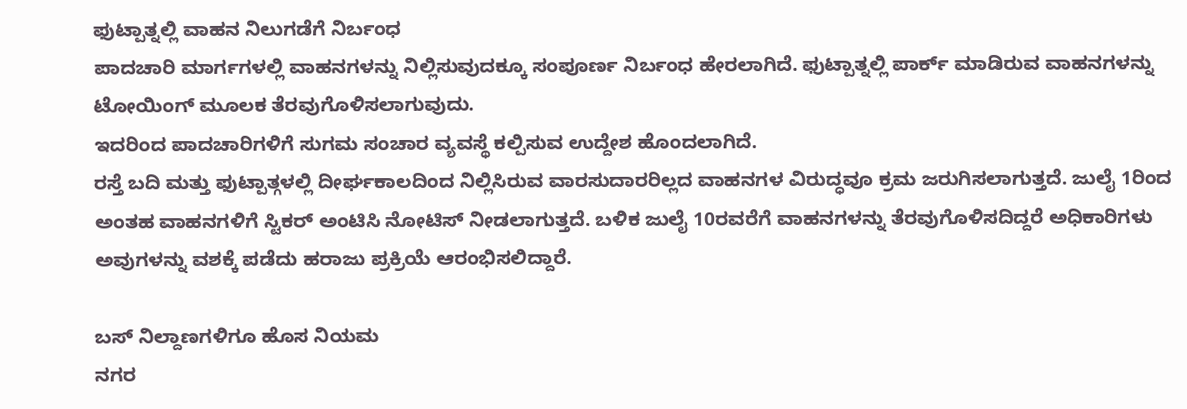ಫುಟ್ಪಾತ್ನಲ್ಲಿ ವಾಹನ ನಿಲುಗಡೆಗೆ ನಿರ್ಬಂಧ
ಪಾದಚಾರಿ ಮಾರ್ಗಗಳಲ್ಲಿ ವಾಹನಗಳನ್ನು ನಿಲ್ಲಿಸುವುದಕ್ಕೂ ಸಂಪೂರ್ಣ ನಿರ್ಬಂಧ ಹೇರಲಾಗಿದೆ. ಫುಟ್ಪಾತ್ನಲ್ಲಿ ಪಾರ್ಕ್ ಮಾಡಿರುವ ವಾಹನಗಳನ್ನು ಟೋಯಿಂಗ್ ಮೂಲಕ ತೆರವುಗೊಳಿಸಲಾಗುವುದು.
ಇದರಿಂದ ಪಾದಚಾರಿಗಳಿಗೆ ಸುಗಮ ಸಂಚಾರ ವ್ಯವಸ್ಥೆ ಕಲ್ಪಿಸುವ ಉದ್ದೇಶ ಹೊಂದಲಾಗಿದೆ.
ರಸ್ತೆ ಬದಿ ಮತ್ತು ಫುಟ್ಪಾತ್ಗಳಲ್ಲಿ ದೀರ್ಘಕಾಲದಿಂದ ನಿಲ್ಲಿಸಿರುವ ವಾರಸುದಾರರಿಲ್ಲದ ವಾಹನಗಳ ವಿರುದ್ಧವೂ ಕ್ರಮ ಜರುಗಿಸಲಾಗುತ್ತದೆ. ಜುಲೈ 1ರಿಂದ ಅಂತಹ ವಾಹನಗಳಿಗೆ ಸ್ಟಿಕರ್ ಅಂಟಿಸಿ ನೋಟಿಸ್ ನೀಡಲಾಗುತ್ತದೆ. ಬಳಿಕ ಜುಲೈ 10ರವರೆಗೆ ವಾಹನಗಳನ್ನು ತೆರವುಗೊಳಿಸದಿದ್ದರೆ ಅಧಿಕಾರಿಗಳು ಅವುಗಳನ್ನು ವಶಕ್ಕೆ ಪಡೆದು ಹರಾಜು ಪ್ರಕ್ರಿಯೆ ಆರಂಭಿಸಲಿದ್ದಾರೆ.

ಬಸ್ ನಿಲ್ದಾಣಗಳಿಗೂ ಹೊಸ ನಿಯಮ
ನಗರ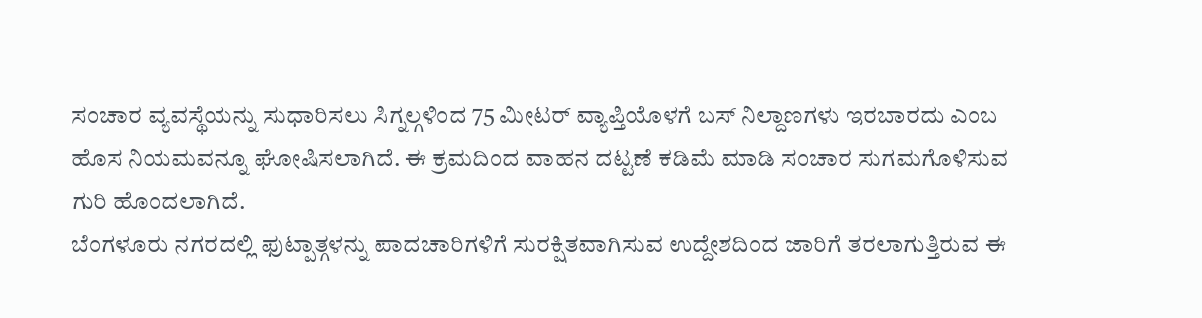ಸಂಚಾರ ವ್ಯವಸ್ಥೆಯನ್ನು ಸುಧಾರಿಸಲು ಸಿಗ್ನಲ್ಗಳಿಂದ 75 ಮೀಟರ್ ವ್ಯಾಪ್ತಿಯೊಳಗೆ ಬಸ್ ನಿಲ್ದಾಣಗಳು ಇರಬಾರದು ಎಂಬ ಹೊಸ ನಿಯಮವನ್ನೂ ಘೋಷಿಸಲಾಗಿದೆ. ಈ ಕ್ರಮದಿಂದ ವಾಹನ ದಟ್ಟಣೆ ಕಡಿಮೆ ಮಾಡಿ ಸಂಚಾರ ಸುಗಮಗೊಳಿಸುವ ಗುರಿ ಹೊಂದಲಾಗಿದೆ.
ಬೆಂಗಳೂರು ನಗರದಲ್ಲಿ ಫುಟ್ಪಾತ್ಗಳನ್ನು ಪಾದಚಾರಿಗಳಿಗೆ ಸುರಕ್ಷಿತವಾಗಿಸುವ ಉದ್ದೇಶದಿಂದ ಜಾರಿಗೆ ತರಲಾಗುತ್ತಿರುವ ಈ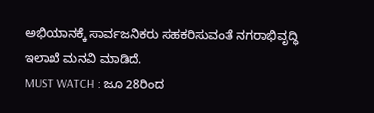ಅಭಿಯಾನಕ್ಕೆ ಸಾರ್ವಜನಿಕರು ಸಹಕರಿಸುವಂತೆ ನಗರಾಭಿವೃದ್ಧಿ ಇಲಾಖೆ ಮನವಿ ಮಾಡಿದೆ.
MUST WATCH : ಜೂ 28ರಿಂದ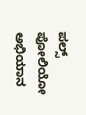ಪಲ್ಸ್ ಪೋಲಿಯೋ ಅಭಿಯಾನ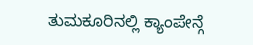ತುಮಕೂರಿನಲ್ಲಿ ಕ್ಯಾಂಪೇನ್ಗೆ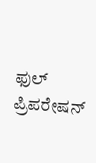ಫುಲ್ ಪ್ರಿಪರೇಷನ್